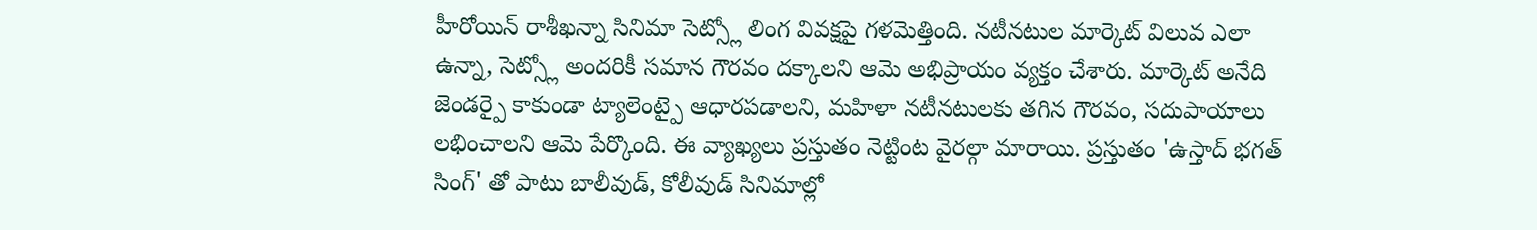హీరోయిన్ రాశీఖన్నా సినిమా సెట్స్లో లింగ వివక్షపై గళమెత్తింది. నటీనటుల మార్కెట్ విలువ ఎలా ఉన్నా, సెట్స్లో అందరికీ సమాన గౌరవం దక్కాలని ఆమె అభిప్రాయం వ్యక్తం చేశారు. మార్కెట్ అనేది జెండర్పై కాకుండా ట్యాలెంట్పై ఆధారపడాలని, మహిళా నటీనటులకు తగిన గౌరవం, సదుపాయాలు లభించాలని ఆమె పేర్కొంది. ఈ వ్యాఖ్యలు ప్రస్తుతం నెట్టింట వైరల్గా మారాయి. ప్రస్తుతం 'ఉస్తాద్ భగత్ సింగ్' తో పాటు బాలీవుడ్, కోలీవుడ్ సినిమాల్లో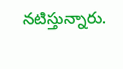నటిస్తున్నారు.